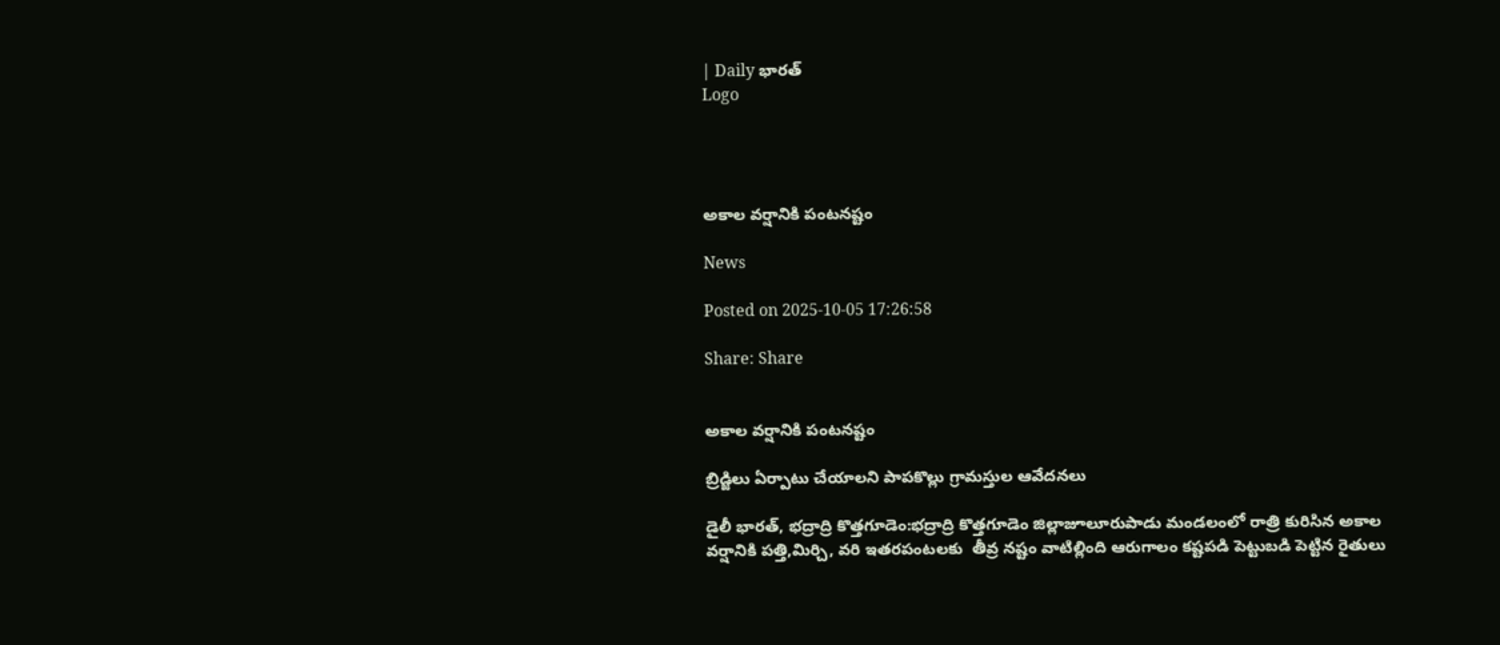| Daily భారత్
Logo




అకాల వర్షానికి పంటనష్టం

News

Posted on 2025-10-05 17:26:58

Share: Share


అకాల వర్షానికి పంటనష్టం

బ్రిడ్జిలు ఏర్పాటు చేయాలని పాపకొల్లు గ్రామస్తుల ఆవేదనలు

డైలీ భారత్, భద్రాద్రి కొత్తగూడెం:భద్రాద్రి కొత్తగూడెం జిల్లాజూలూరుపాడు మండలంలో రాత్రి కురిసిన అకాల వర్షానికి పత్తి,మిర్చి, వరి ఇతరపంటలకు  తీవ్ర నష్టం వాటిల్లింది ఆరుగాలం కష్టపడి పెట్టుబడి పెట్టిన రైతులు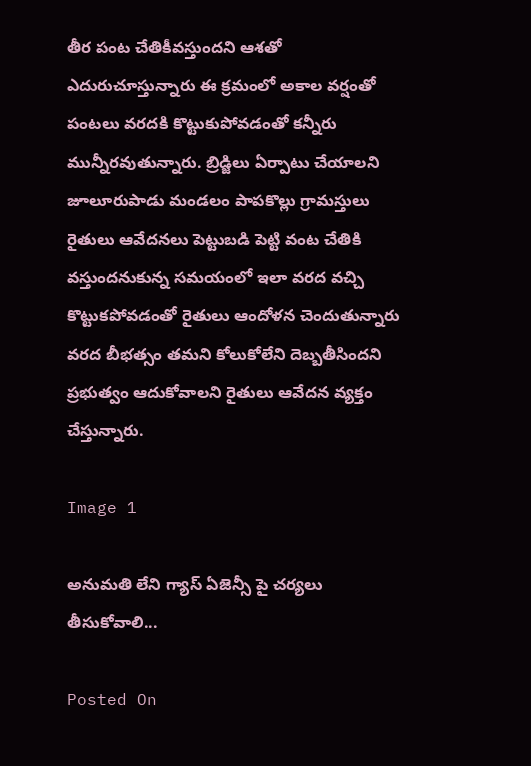తీర పంట చేతికీవస్తుందని ఆశతో ఎదురుచూస్తున్నారు ఈ క్రమంలో అకాల వర్షంతో పంటలు వరదకి కొట్టుకుపోవడంతో కన్నీరు మున్నీరవుతున్నారు. బ్రిడ్జిలు ఏర్పాటు చేయాలని జూలూరుపాడు మండలం పాపకొల్లు గ్రామస్తులు రైతులు ఆవేదనలు పెట్టుబడి పెట్టి వంట చేతికి వస్తుందనుకున్న సమయంలో ఇలా వరద వచ్చి కొట్టుకపోవడంతో రైతులు ఆందోళన చెందుతున్నారు వరద బీభత్సం తమని కోలుకోలేని దెబ్బతీసిందని ప్రభుత్వం ఆదుకోవాలని రైతులు ఆవేదన వ్యక్తం చేస్తున్నారు.

Image 1

అనుమతి లేని గ్యాస్ ఏజెన్సీ పై చర్యలు తీసుకోవాలి...

Posted On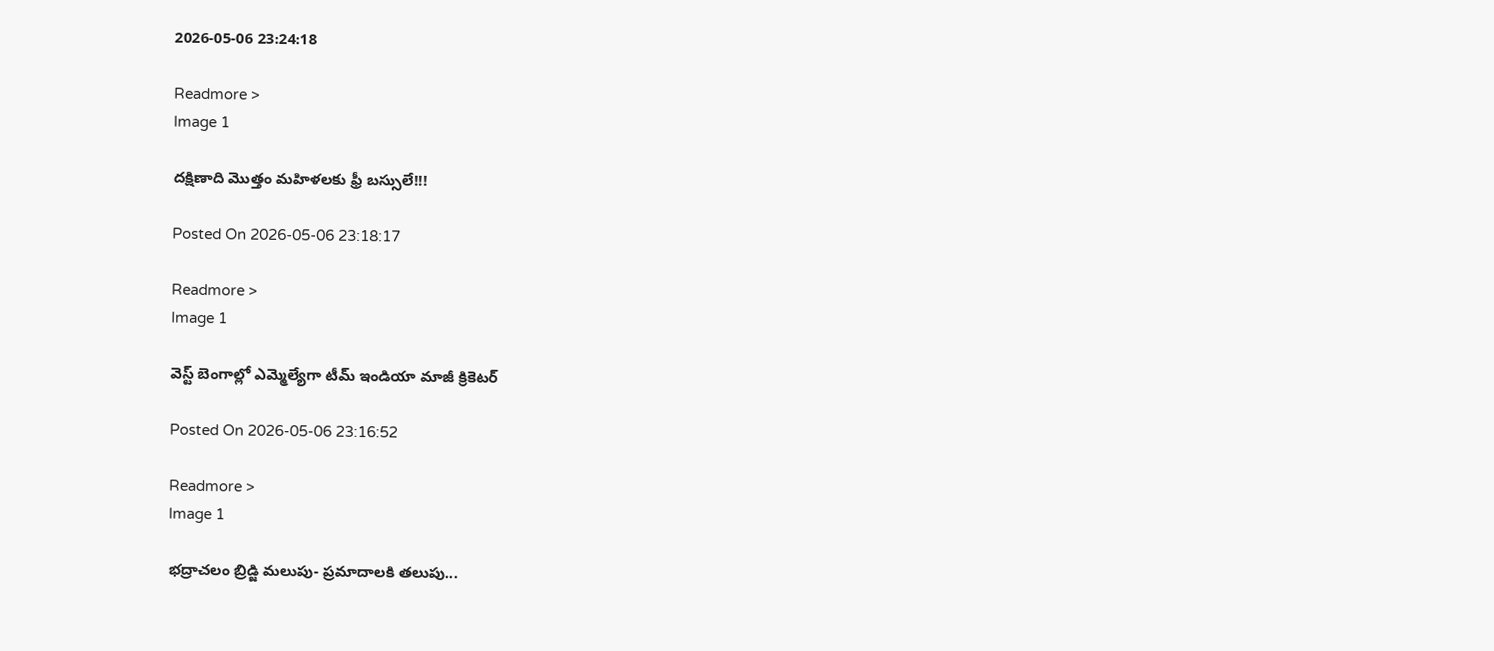2026-05-06 23:24:18

Readmore >
Image 1

దక్షిణాది మొత్తం మహిళలకు ఫ్రీ బస్సులే!!!

Posted On 2026-05-06 23:18:17

Readmore >
Image 1

వెస్ట్ బెంగాల్లో ఎమ్మెల్యేగా టీమ్ ఇండియా మాజీ క్రికెటర్

Posted On 2026-05-06 23:16:52

Readmore >
Image 1

భద్రాచలం బ్రిడ్జి మలుపు- ప్రమాదాలకి తలుపు...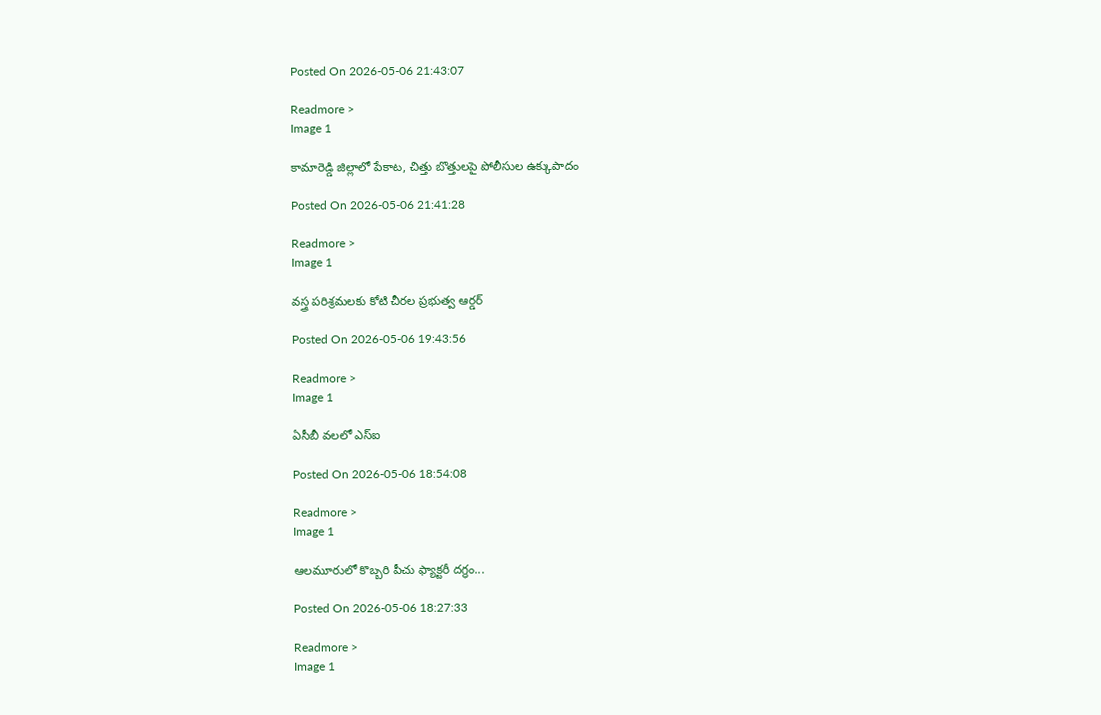Posted On 2026-05-06 21:43:07

Readmore >
Image 1

కామారెడ్డి జిల్లాలో పేకాట, చిత్తు బొత్తులపై పోలీసుల ఉక్కుపాదం

Posted On 2026-05-06 21:41:28

Readmore >
Image 1

వస్త్ర పరిశ్రమలకు కోటి చీరల ప్రభుత్వ ఆర్డర్

Posted On 2026-05-06 19:43:56

Readmore >
Image 1

ఏసీబీ వలలో ఎస్ఐ

Posted On 2026-05-06 18:54:08

Readmore >
Image 1

ఆలమూరులో కొబ్బరి పీచు ఫ్యాక్టరీ దగ్ధం...

Posted On 2026-05-06 18:27:33

Readmore >
Image 1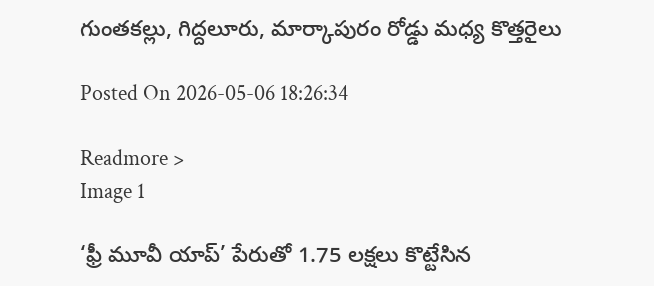గుంతకల్లు, గిద్దలూరు, మార్కాపురం రోడ్డు మధ్య కొత్తరైలు

Posted On 2026-05-06 18:26:34

Readmore >
Image 1

‘ఫ్రీ మూవీ యాప్‌’ పేరుతో 1.75 లక్షలు కొట్టేసిన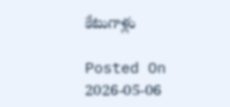కేటుగాళ్లు

Posted On 2026-05-06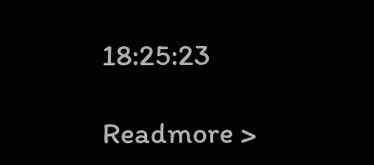18:25:23

Readmore >